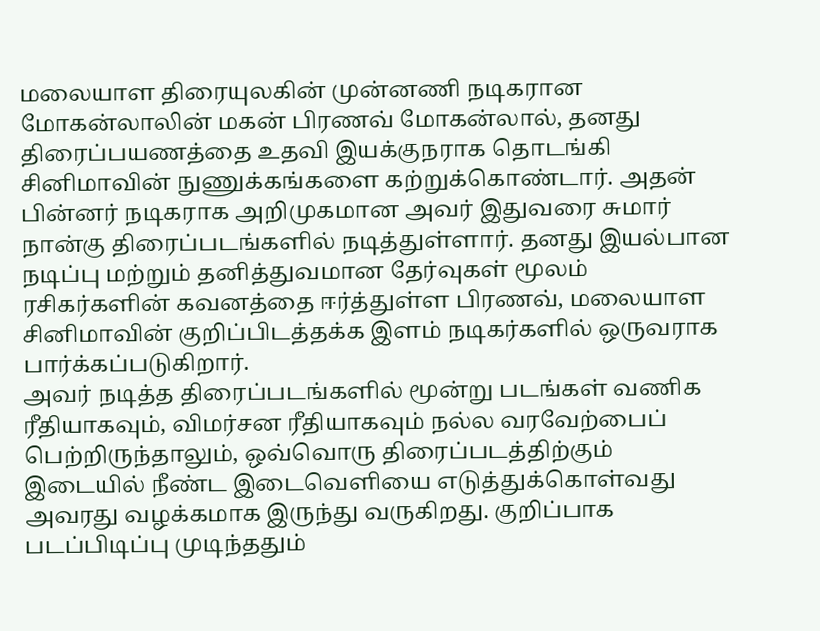மலையாள திரையுலகின் முன்னணி நடிகரான மோகன்லாலின் மகன் பிரணவ் மோகன்லால், தனது திரைப்பயணத்தை உதவி இயக்குநராக தொடங்கி சினிமாவின் நுணுக்கங்களை கற்றுக்கொண்டார். அதன் பின்னர் நடிகராக அறிமுகமான அவர் இதுவரை சுமார் நான்கு திரைப்படங்களில் நடித்துள்ளார். தனது இயல்பான நடிப்பு மற்றும் தனித்துவமான தேர்வுகள் மூலம் ரசிகர்களின் கவனத்தை ஈர்த்துள்ள பிரணவ், மலையாள சினிமாவின் குறிப்பிடத்தக்க இளம் நடிகர்களில் ஒருவராக பார்க்கப்படுகிறார்.
அவர் நடித்த திரைப்படங்களில் மூன்று படங்கள் வணிக ரீதியாகவும், விமர்சன ரீதியாகவும் நல்ல வரவேற்பைப் பெற்றிருந்தாலும், ஒவ்வொரு திரைப்படத்திற்கும் இடையில் நீண்ட இடைவெளியை எடுத்துக்கொள்வது அவரது வழக்கமாக இருந்து வருகிறது. குறிப்பாக படப்பிடிப்பு முடிந்ததும்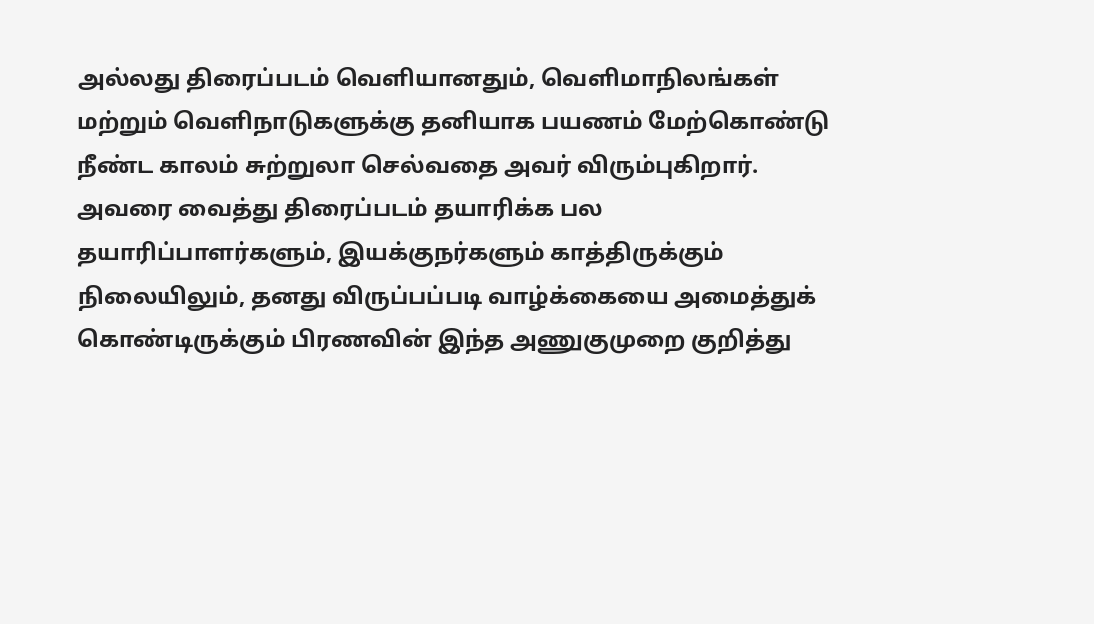அல்லது திரைப்படம் வெளியானதும், வெளிமாநிலங்கள் மற்றும் வெளிநாடுகளுக்கு தனியாக பயணம் மேற்கொண்டு நீண்ட காலம் சுற்றுலா செல்வதை அவர் விரும்புகிறார். அவரை வைத்து திரைப்படம் தயாரிக்க பல தயாரிப்பாளர்களும், இயக்குநர்களும் காத்திருக்கும் நிலையிலும், தனது விருப்பப்படி வாழ்க்கையை அமைத்துக் கொண்டிருக்கும் பிரணவின் இந்த அணுகுமுறை குறித்து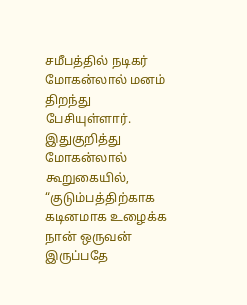சமீபத்தில் நடிகர் மோகன்லால் மனம் திறந்து பேசியுள்ளார்.
இதுகுறித்து மோகன்லால் கூறுகையில், “குடும்பத்திற்காக கடினமாக உழைக்க நான் ஒருவன் இருப்பதே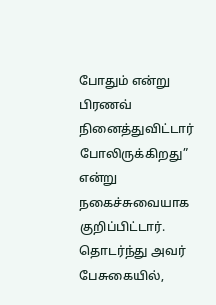போதும் என்று பிரணவ் நினைத்துவிட்டார் போலிருக்கிறது” என்று நகைச்சுவையாக குறிப்பிட்டார். தொடர்ந்து அவர் பேசுகையில்,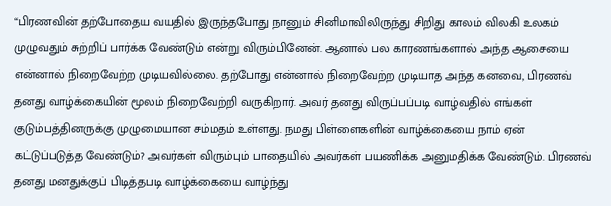“பிரணவின் தற்போதைய வயதில் இருந்தபோது நானும் சினிமாவிலிருந்து சிறிது காலம் விலகி உலகம் முழுவதும் சுற்றிப் பார்க்க வேண்டும் என்று விரும்பினேன். ஆனால் பல காரணங்களால் அந்த ஆசையை என்னால் நிறைவேற்ற முடியவில்லை. தற்போது என்னால் நிறைவேற்ற முடியாத அந்த கனவை, பிரணவ் தனது வாழ்க்கையின் மூலம் நிறைவேற்றி வருகிறார். அவர் தனது விருப்பப்படி வாழ்வதில் எங்கள் குடும்பத்தினருக்கு முழுமையான சம்மதம் உள்ளது. நமது பிள்ளைகளின் வாழ்க்கையை நாம் ஏன் கட்டுப்படுத்த வேண்டும்? அவர்கள் விரும்பும் பாதையில் அவர்கள் பயணிக்க அனுமதிக்க வேண்டும். பிரணவ் தனது மனதுக்குப் பிடித்தபடி வாழ்க்கையை வாழ்ந்து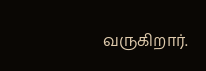வருகிறார்.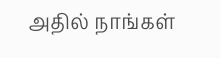அதில் நாங்கள்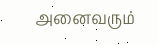அனைவரும்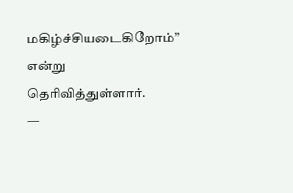மகிழ்ச்சியடைகிறோம்” என்று தெரிவித்துள்ளார்.
—